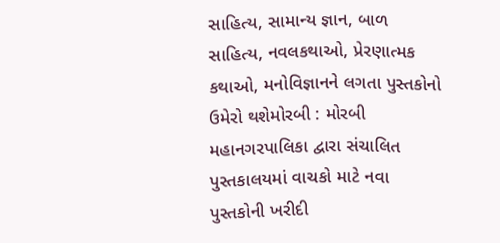સાહિત્ય, સામાન્ય જ્ઞાન, બાળ સાહિત્ય, નવલકથાઓ, પ્રેરણાત્મક કથાઓ, મનોવિજ્ઞાનને લગતા પુસ્તકોનો ઉમેરો થશેમોરબી : મોરબી મહાનગરપાલિકા દ્વારા સંચાલિત પુસ્તકાલયમાં વાચકો માટે નવા પુસ્તકોની ખરીદી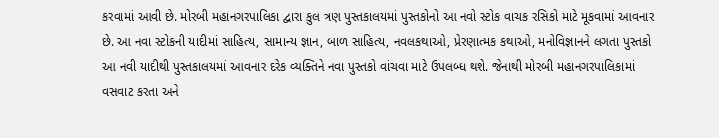કરવામાં આવી છે. મોરબી મહાનગરપાલિકા દ્વારા કુલ ત્રણ પુસ્તકાલયમાં પુસ્તકોનો આ નવો સ્ટોક વાચક રસિકો માટે મૂકવામાં આવનાર છે. આ નવા સ્ટોકની યાદીમાં સાહિત્ય, સામાન્ય જ્ઞાન, બાળ સાહિત્ય, નવલકથાઓ, પ્રેરણાત્મક કથાઓ, મનોવિજ્ઞાનને લગતા પુસ્તકો આ નવી યાદીથી પુસ્તકાલયમાં આવનાર દરેક વ્યક્તિને નવા પુસ્તકો વાંચવા માટે ઉપલબ્ધ થશે. જેનાથી મોરબી મહાનગરપાલિકામાં વસવાટ કરતા અને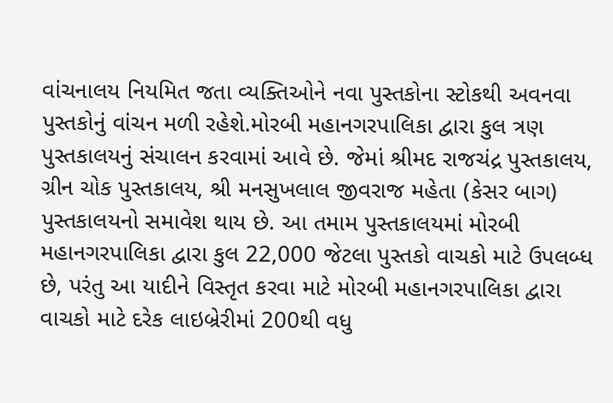વાંચનાલય નિયમિત જતા વ્યક્તિઓને નવા પુસ્તકોના સ્ટોકથી અવનવા પુસ્તકોનું વાંચન મળી રહેશે.મોરબી મહાનગરપાલિકા દ્વારા કુલ ત્રણ પુસ્તકાલયનું સંચાલન કરવામાં આવે છે. જેમાં શ્રીમદ રાજચંદ્ર પુસ્તકાલય, ગ્રીન ચોક પુસ્તકાલય, શ્રી મનસુખલાલ જીવરાજ મહેતા (કેસર બાગ) પુસ્તકાલયનો સમાવેશ થાય છે. આ તમામ પુસ્તકાલયમાં મોરબી મહાનગરપાલિકા દ્વારા કુલ 22,000 જેટલા પુસ્તકો વાચકો માટે ઉપલબ્ધ છે, પરંતુ આ યાદીને વિસ્તૃત કરવા માટે મોરબી મહાનગરપાલિકા દ્વારા વાચકો માટે દરેક લાઇબ્રેરીમાં 200થી વધુ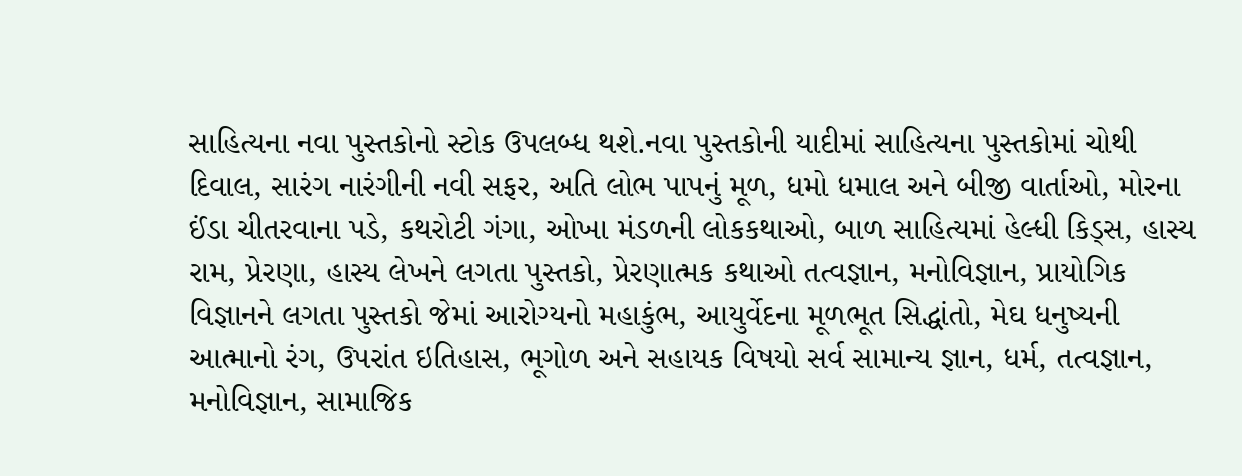સાહિત્યના નવા પુસ્તકોનો સ્ટોક ઉપલબ્ધ થશે.નવા પુસ્તકોની યાદીમાં સાહિત્યના પુસ્તકોમાં ચોથી દિવાલ, સારંગ નારંગીની નવી સફર, અતિ લોભ પાપનું મૂળ, ધમો ધમાલ અને બીજી વાર્તાઓ, મોરના ઈંડા ચીતરવાના પડે, કથરોટી ગંગા, ઓખા મંડળની લોકકથાઓ, બાળ સાહિત્યમાં હેલ્ધી કિડ્સ, હાસ્ય રામ, પ્રેરણા, હાસ્ય લેખને લગતા પુસ્તકો, પ્રેરણાત્મક કથાઓ તત્વજ્ઞાન, મનોવિજ્ઞાન, પ્રાયોગિક વિજ્ઞાનને લગતા પુસ્તકો જેમાં આરોગ્યનો મહાકુંભ, આયુર્વેદના મૂળભૂત સિદ્ધાંતો, મેઘ ધનુષ્યની આત્માનો રંગ, ઉપરાંત ઇતિહાસ, ભૂગોળ અને સહાયક વિષયો સર્વ સામાન્ય જ્ઞાન, ધર્મ, તત્વજ્ઞાન, મનોવિજ્ઞાન, સામાજિક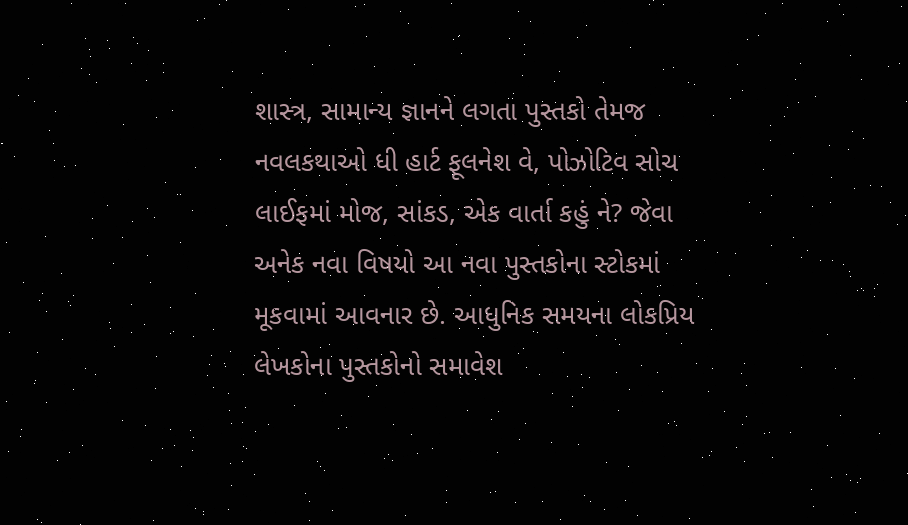શાસ્ત્ર, સામાન્ય જ્ઞાનને લગતા પુસ્તકો તેમજ નવલકથાઓ ધી હાર્ટ ફૂલનેશ વે, પોઝોટિવ સોચ લાઈફમાં મોજ, સાંકડ, એક વાર્તા કહું ને? જેવા અનેક નવા વિષયો આ નવા પુસ્તકોના સ્ટોકમાં મૂકવામાં આવનાર છે. આધુનિક સમયના લોકપ્રિય લેખકોના પુસ્તકોનો સમાવેશ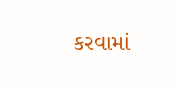કરવામાં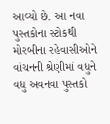આવ્યો છે. આ નવા પુસ્તકોના સ્ટોકથી મોરબીના રહેવાસીઓને વાંચનની શ્રેણીમાં વધુને વધુ અવનવા પુસ્તકો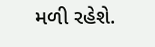મળી રહેશે.